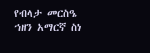የብላታ መርስዔ ኀዘን አማርኛ ስነ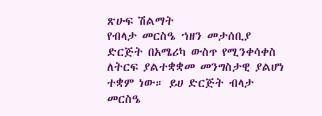ጽሁፍ ሽልማት
የብላታ መርስዔ ኀዘን መታሰቢያ ድርጅት በአሜሪካ ውስጥ የሚንቀሳቀስ ለትርፍ ያልተቋቋመ መንግስታዊ ያልሆነ ተቋም ነው። ይሀ ድርጅት ብላታ መርስዔ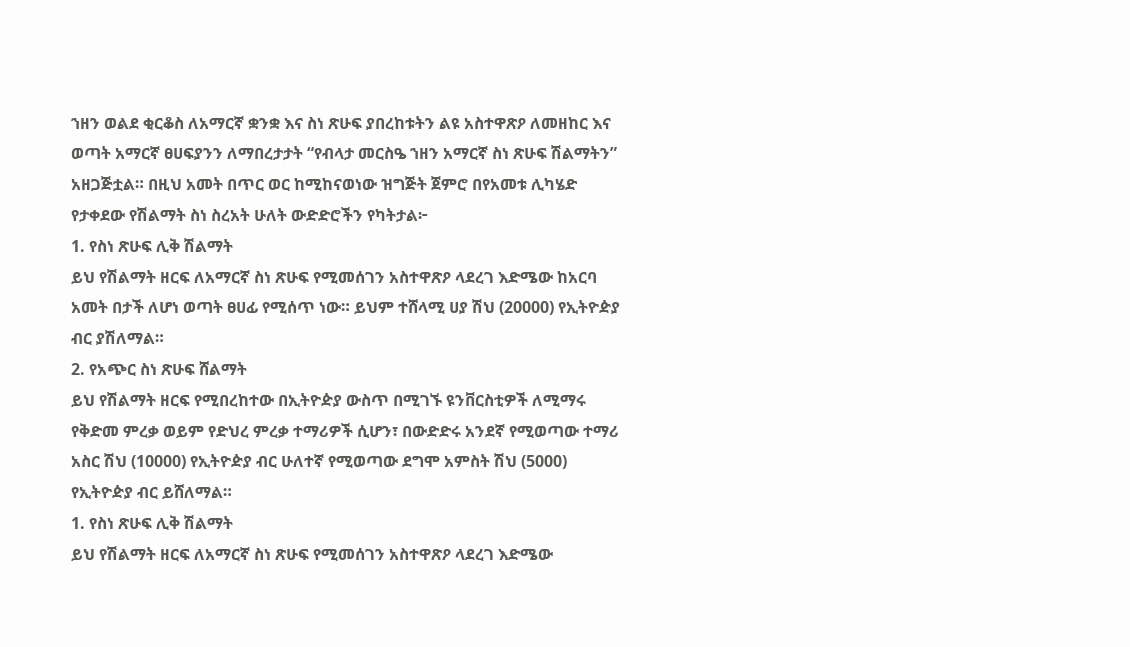ኀዘን ወልደ ቂርቆስ ለአማርኛ ቋንቋ እና ስነ ጽሁፍ ያበረከቱትን ልዩ አስተዋጽዖ ለመዘከር እና ወጣት አማርኛ ፀሀፍያንን ለማበረታታት “የብላታ መርስዔ ኀዘን አማርኛ ስነ ጽሁፍ ሽልማትን” አዘጋጅቷል። በዚህ አመት በጥር ወር ከሚከናወነው ዝግጅት ጀምሮ በየአመቱ ሊካሄድ የታቀደው የሽልማት ስነ ስረአት ሁለት ውድድሮችን የካትታል፦
1. የስነ ጽሁፍ ሊቅ ሽልማት
ይህ የሽልማት ዘርፍ ለአማርኛ ስነ ጽሁፍ የሚመሰገን አስተዋጽዖ ላደረገ እድሜው ከአርባ አመት በታች ለሆነ ወጣት ፀሀፊ የሚሰጥ ነው። ይህም ተሸላሚ ሀያ ሽህ (20000) የኢትዮዽያ ብር ያሽለማል።
2. የአጭር ስነ ጽሁፍ ሸልማት
ይህ የሽልማት ዘርፍ የሚበረከተው በኢትዮዽያ ውስጥ በሚገኙ ዩንቨርስቲዎች ለሚማሩ የቅድመ ምረቃ ወይም የድህረ ምረቃ ተማሪዎች ሲሆን፣ በውድድሩ አንደኛ የሚወጣው ተማሪ አስር ሽህ (10000) የኢትዮዽያ ብር ሁለተኛ የሚወጣው ደግሞ አምስት ሽህ (5000) የኢትዮዽያ ብር ይሸለማል።
1. የስነ ጽሁፍ ሊቅ ሽልማት
ይህ የሽልማት ዘርፍ ለአማርኛ ስነ ጽሁፍ የሚመሰገን አስተዋጽዖ ላደረገ እድሜው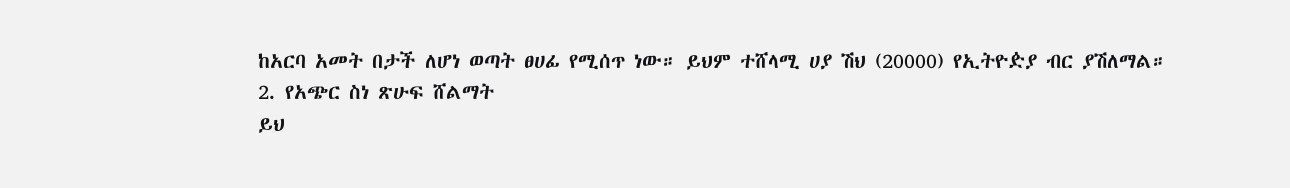ከአርባ አመት በታች ለሆነ ወጣት ፀሀፊ የሚሰጥ ነው። ይህም ተሸላሚ ሀያ ሽህ (20000) የኢትዮዽያ ብር ያሽለማል።
2. የአጭር ስነ ጽሁፍ ሸልማት
ይህ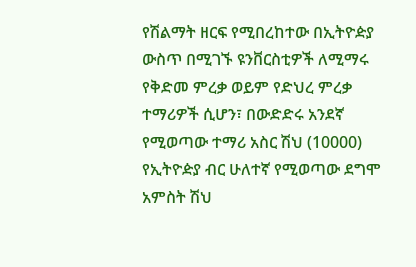የሽልማት ዘርፍ የሚበረከተው በኢትዮዽያ ውስጥ በሚገኙ ዩንቨርስቲዎች ለሚማሩ የቅድመ ምረቃ ወይም የድህረ ምረቃ ተማሪዎች ሲሆን፣ በውድድሩ አንደኛ የሚወጣው ተማሪ አስር ሽህ (10000) የኢትዮዽያ ብር ሁለተኛ የሚወጣው ደግሞ አምስት ሽህ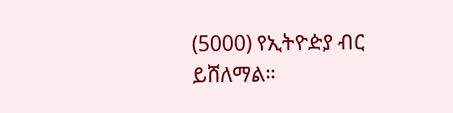(5000) የኢትዮዽያ ብር ይሸለማል።